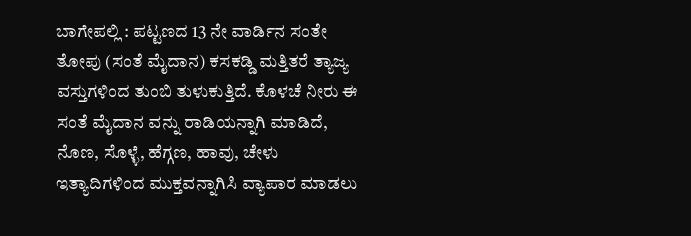ಬಾಗೇಪಲ್ಲಿ : ಪಟ್ಟಣದ 13 ನೇ ವಾರ್ಡಿನ ಸಂತೇ ತೋಪು (ಸಂತೆ ಮೈದಾನ) ಕಸಕಡ್ಡಿ ಮತ್ತಿತರೆ ತ್ಯಾಜ್ಯ ವಸ್ತುಗಳಿಂದ ತುಂಬಿ ತುಳುಕುತ್ತಿದೆ. ಕೊಳಚೆ ನೀರು ಈ ಸಂತೆ ಮೈದಾನ ವನ್ನು ರಾಡಿಯನ್ನಾಗಿ ಮಾಡಿದೆ, ನೊಣ, ಸೊಳ್ಳೆ, ಹೆಗ್ಗಣ, ಹಾವು, ಚೇಳು ಇತ್ಯಾದಿಗಳಿಂದ ಮುಕ್ತವನ್ನಾಗಿಸಿ ವ್ಯಾಪಾರ ಮಾಡಲು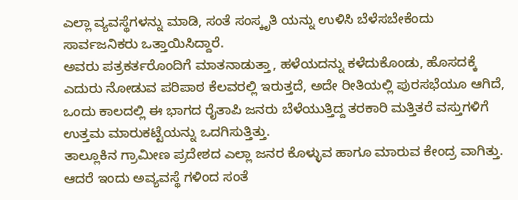ಎಲ್ಲಾ ವ್ಯವಸ್ಥೆಗಳನ್ನು ಮಾಡಿ, ಸಂತೆ ಸಂಸ್ಕೃತಿ ಯನ್ನು ಉಳಿಸಿ ಬೆಳೆಸಬೇಕೆಂದು ಸಾರ್ವಜನಿಕರು ಒತ್ತಾಯಿಸಿದ್ದಾರೆ.
ಅವರು ಪತ್ರಕರ್ತರೊಂದಿಗೆ ಮಾತನಾಡುತ್ತಾ, ಹಳೆಯದನ್ನು ಕಳೆದುಕೊಂಡು, ಹೊಸದಕ್ಕೆ ಎದುರು ನೋಡುವ ಪರಿಪಾಠ ಕೆಲವರಲ್ಲಿ ಇರುತ್ತದೆ, ಅದೇ ರೀತಿಯಲ್ಲಿ ಪುರಸಭೆಯೂ ಆಗಿದೆ, ಒಂದು ಕಾಲದಲ್ಲಿ ಈ ಭಾಗದ ರೈತಾಪಿ ಜನರು ಬೆಳೆಯುತ್ತಿದ್ದ ತರಕಾರಿ ಮತ್ತಿತರೆ ವಸ್ತುಗಳಿಗೆ ಉತ್ತಮ ಮಾರುಕಟ್ಟೆಯನ್ನು ಒದಗಿಸುತ್ತಿತ್ತು.
ತಾಲ್ಲೂಕಿನ ಗ್ರಾಮೀಣ ಪ್ರದೇಶದ ಎಲ್ಲಾ ಜನರ ಕೊಳ್ಳುವ ಹಾಗೂ ಮಾರುವ ಕೇಂದ್ರ ವಾಗಿತ್ತು. ಆದರೆ ಇಂದು ಅವ್ಯವಸ್ಥೆ ಗಳಿಂದ ಸಂತೆ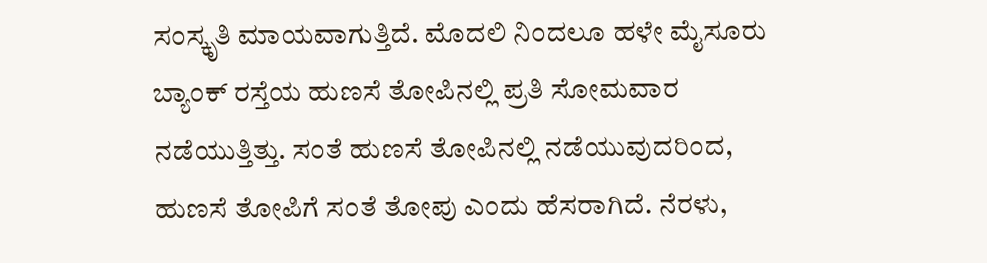ಸಂಸ್ಕೃತಿ ಮಾಯವಾಗುತ್ತಿದೆ. ಮೊದಲಿ ನಿಂದಲೂ ಹಳೇ ಮೈಸೂರು ಬ್ಯಾಂಕ್ ರಸ್ತೆಯ ಹುಣಸೆ ತೋಪಿನಲ್ಲಿ ಪ್ರತಿ ಸೋಮವಾರ ನಡೆಯುತ್ತಿತ್ತು. ಸಂತೆ ಹುಣಸೆ ತೋಪಿನಲ್ಲಿ ನಡೆಯುವುದರಿಂದ, ಹುಣಸೆ ತೋಪಿಗೆ ಸಂತೆ ತೋಪು ಎಂದು ಹೆಸರಾಗಿದೆ. ನೆರಳು,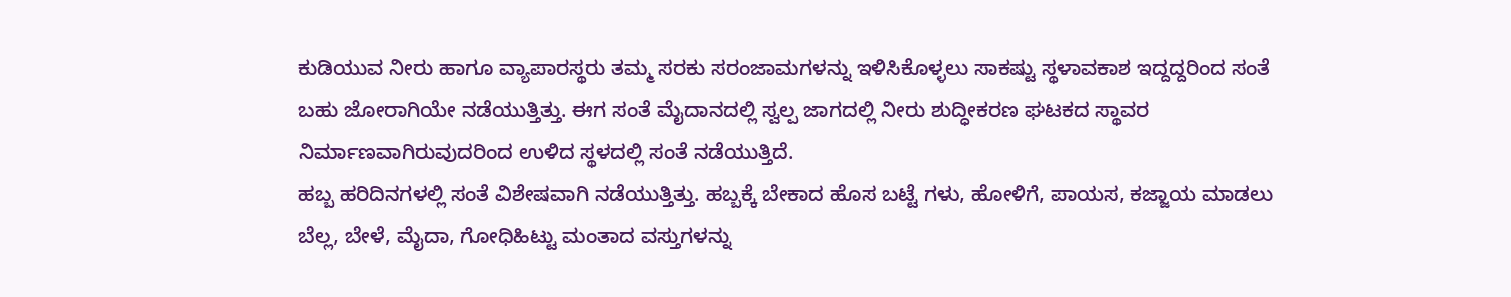ಕುಡಿಯುವ ನೀರು ಹಾಗೂ ವ್ಯಾಪಾರಸ್ಥರು ತಮ್ಮ ಸರಕು ಸರಂಜಾಮಗಳನ್ನು ಇಳಿಸಿಕೊಳ್ಳಲು ಸಾಕಷ್ಟು ಸ್ಥಳಾವಕಾಶ ಇದ್ದದ್ದರಿಂದ ಸಂತೆ ಬಹು ಜೋರಾಗಿಯೇ ನಡೆಯುತ್ತಿತ್ತು. ಈಗ ಸಂತೆ ಮೈದಾನದಲ್ಲಿ ಸ್ವಲ್ಪ ಜಾಗದಲ್ಲಿ ನೀರು ಶುದ್ಧೀಕರಣ ಘಟಕದ ಸ್ಥಾವರ ನಿರ್ಮಾಣವಾಗಿರುವುದರಿಂದ ಉಳಿದ ಸ್ಥಳದಲ್ಲಿ ಸಂತೆ ನಡೆಯುತ್ತಿದೆ.
ಹಬ್ಬ ಹರಿದಿನಗಳಲ್ಲಿ ಸಂತೆ ವಿಶೇಷವಾಗಿ ನಡೆಯುತ್ತಿತ್ತು. ಹಬ್ಬಕ್ಕೆ ಬೇಕಾದ ಹೊಸ ಬಟ್ಟೆ ಗಳು, ಹೋಳಿಗೆ, ಪಾಯಸ, ಕಜ್ಜಾಯ ಮಾಡಲು ಬೆಲ್ಲ, ಬೇಳೆ, ಮೈದಾ, ಗೋಧಿಹಿಟ್ಟು ಮಂತಾದ ವಸ್ತುಗಳನ್ನು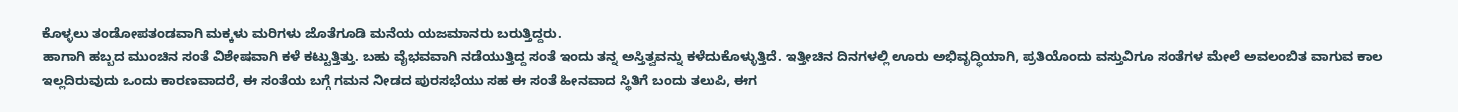ಕೊಳ್ಳಲು ತಂಡೋಪತಂಡವಾಗಿ ಮಕ್ಕಳು ಮರಿಗಳು ಜೊತೆಗೂಡಿ ಮನೆಯ ಯಜಮಾನರು ಬರುತ್ತಿದ್ದರು.
ಹಾಗಾಗಿ ಹಬ್ಬದ ಮುಂಚಿನ ಸಂತೆ ವಿಶೇಷವಾಗಿ ಕಳೆ ಕಟ್ಟುತ್ತಿತ್ತು. ಬಹು ವೈಭವವಾಗಿ ನಡೆಯುತ್ತಿದ್ದ ಸಂತೆ ಇಂದು ತನ್ನ ಅಸ್ತಿತ್ವವನ್ನು ಕಳೆದುಕೊಳ್ಳುತ್ತಿದೆ. ಇತ್ತೀಚಿನ ದಿನಗಳಲ್ಲಿ ಊರು ಅಭಿವೃದ್ಧಿಯಾಗಿ, ಪ್ರತಿಯೊಂದು ವಸ್ತುವಿಗೂ ಸಂತೆಗಳ ಮೇಲೆ ಅವಲಂಬಿತ ವಾಗುವ ಕಾಲ ಇಲ್ಲದಿರುವುದು ಒಂದು ಕಾರಣವಾದರೆ, ಈ ಸಂತೆಯ ಬಗ್ಗೆ ಗಮನ ನೀಡದ ಪುರಸಭೆಯು ಸಹ ಈ ಸಂತೆ ಹೀನವಾದ ಸ್ಥಿತಿಗೆ ಬಂದು ತಲುಪಿ, ಈಗ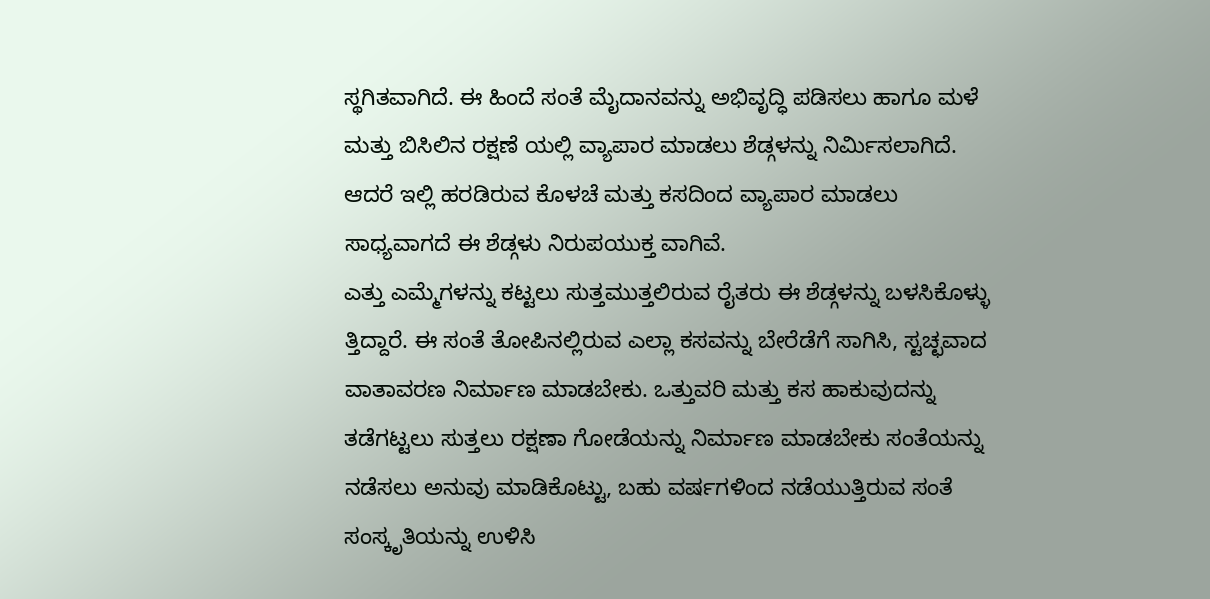ಸ್ಥಗಿತವಾಗಿದೆ. ಈ ಹಿಂದೆ ಸಂತೆ ಮೈದಾನವನ್ನು ಅಭಿವೃದ್ಧಿ ಪಡಿಸಲು ಹಾಗೂ ಮಳೆ ಮತ್ತು ಬಿಸಿಲಿನ ರಕ್ಷಣೆ ಯಲ್ಲಿ ವ್ಯಾಪಾರ ಮಾಡಲು ಶೆಡ್ಗಳನ್ನು ನಿರ್ಮಿಸಲಾಗಿದೆ. ಆದರೆ ಇಲ್ಲಿ ಹರಡಿರುವ ಕೊಳಚೆ ಮತ್ತು ಕಸದಿಂದ ವ್ಯಾಪಾರ ಮಾಡಲು ಸಾಧ್ಯವಾಗದೆ ಈ ಶೆಡ್ಗಳು ನಿರುಪಯುಕ್ತ ವಾಗಿವೆ.
ಎತ್ತು ಎಮ್ಮೆಗಳನ್ನು ಕಟ್ಟಲು ಸುತ್ತಮುತ್ತಲಿರುವ ರೈತರು ಈ ಶೆಡ್ಗಳನ್ನು ಬಳಸಿಕೊಳ್ಳು ತ್ತಿದ್ದಾರೆ. ಈ ಸಂತೆ ತೋಪಿನಲ್ಲಿರುವ ಎಲ್ಲಾ ಕಸವನ್ನು ಬೇರೆಡೆಗೆ ಸಾಗಿಸಿ, ಸ್ಟಚ್ಛವಾದ ವಾತಾವರಣ ನಿರ್ಮಾಣ ಮಾಡಬೇಕು. ಒತ್ತುವರಿ ಮತ್ತು ಕಸ ಹಾಕುವುದನ್ನು ತಡೆಗಟ್ಟಲು ಸುತ್ತಲು ರಕ್ಷಣಾ ಗೋಡೆಯನ್ನು ನಿರ್ಮಾಣ ಮಾಡಬೇಕು ಸಂತೆಯನ್ನು ನಡೆಸಲು ಅನುವು ಮಾಡಿಕೊಟ್ಟು, ಬಹು ವರ್ಷಗಳಿಂದ ನಡೆಯುತ್ತಿರುವ ಸಂತೆ ಸಂಸ್ಕೃತಿಯನ್ನು ಉಳಿಸಿ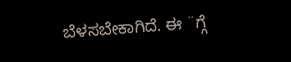ಬೆಳಸಬೇಕಾಗಿದೆ. ಈ ¨ಗ್ಗೆ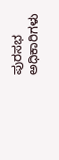ಪುರಸಭ ಅಧಿಕಾರಿಗಳು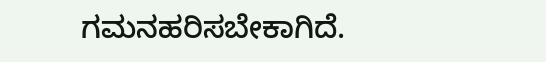ಗಮನಹರಿಸಬೇಕಾಗಿದೆ.